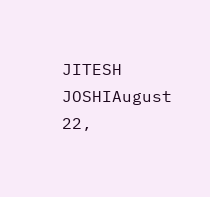JITESH JOSHIAugust 22,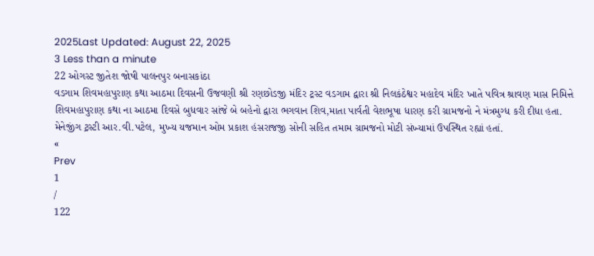2025Last Updated: August 22, 2025
3 Less than a minute
22 ઓગસ્ટ જીતેશ જોષી પાલનપુર બનાસકાંઠા
વડગામ શિવમહાપુરાણ કથા આઠમા દિવસની ઉજવણી શ્રી રણછોડજી મંદિર ટ્રસ્ટ વડગામ દ્વારા શ્રી નિલકંઠેશ્વર મહાદેવ મંદિર ખાતે પવિત્ર શ્રાવણ માસ નિમિત્તે શિવમહાપુરાણ કથા ના આઠમા દિવસે બુધવાર સાંજે બે બહેનો દ્વારા ભગવાન શિવ,માતા પાર્વતી વેશભૂષા ધારણ કરી ગ્રામજનો ને મંત્રમુગ્ધ કરી દીધા હતા. મેનેજીંગ ટ્રસ્ટી આર.વી.પટેલ, મુખ્ય યજમાન ઓમ પ્રકાશ હંસરાજજી સોની સહિત તમામ ગ્રામજનો મોટી સંખ્યામાં ઉપસ્થિત રહ્યાં હતાં.
«
Prev
1
/
122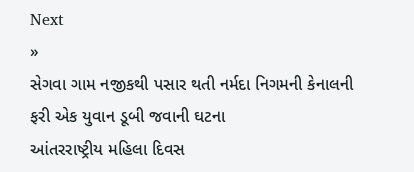Next
»
સેગવા ગામ નજીકથી પસાર થતી નર્મદા નિગમની કેનાલની ફરી એક યુવાન ડૂબી જવાની ઘટના
આંતરરાષ્ટ્રીય મહિલા દિવસ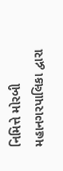નિમિત્તે મોરબી મહાનગરપાલિકા દ્વારા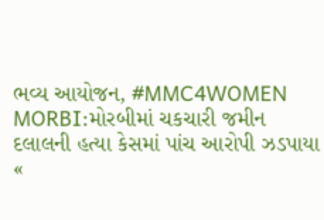ભવ્ય આયોજન, #MMC4WOMEN
MORBI:મોરબીમાં ચકચારી જમીન દલાલની હત્યા કેસમાં પાંચ આરોપી ઝડપાયા
«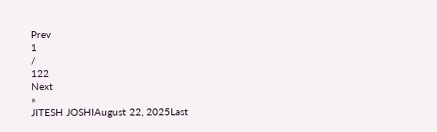Prev
1
/
122
Next
»
JITESH JOSHIAugust 22, 2025Last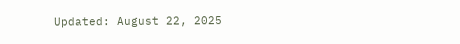Updated: August 22, 2025